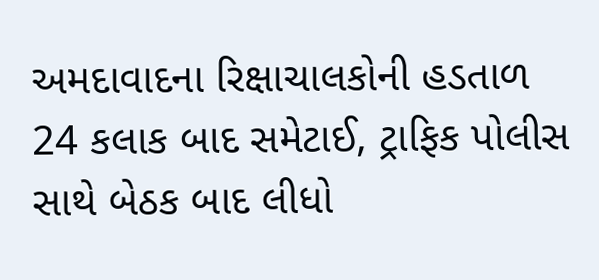અમદાવાદના રિક્ષાચાલકોની હડતાળ 24 કલાક બાદ સમેટાઈ, ટ્રાફિક પોલીસ સાથે બેઠક બાદ લીધો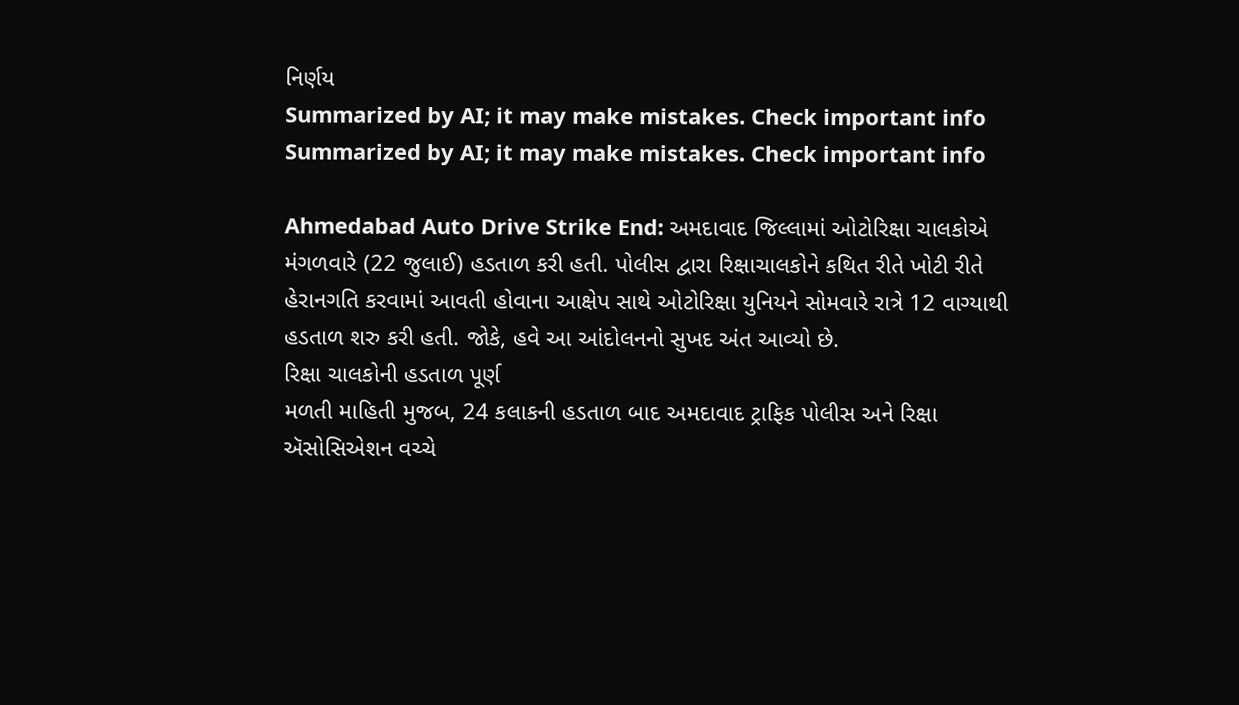નિર્ણય
Summarized by AI; it may make mistakes. Check important info
Summarized by AI; it may make mistakes. Check important info

Ahmedabad Auto Drive Strike End: અમદાવાદ જિલ્લામાં ઓટોરિક્ષા ચાલકોએ મંગળવારે (22 જુલાઈ) હડતાળ કરી હતી. પોલીસ દ્વારા રિક્ષાચાલકોને કથિત રીતે ખોટી રીતે હેરાનગતિ કરવામાં આવતી હોવાના આક્ષેપ સાથે ઓટોરિક્ષા યુનિયને સોમવારે રાત્રે 12 વાગ્યાથી હડતાળ શરુ કરી હતી. જોકે, હવે આ આંદોલનનો સુખદ અંત આવ્યો છે.
રિક્ષા ચાલકોની હડતાળ પૂર્ણ
મળતી માહિતી મુજબ, 24 કલાકની હડતાળ બાદ અમદાવાદ ટ્રાફિક પોલીસ અને રિક્ષા ઍસોસિએશન વચ્ચે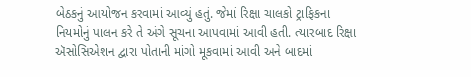બેઠકનું આયોજન કરવામાં આવ્યું હતું. જેમાં રિક્ષા ચાલકો ટ્રાફિકના નિયમોનું પાલન કરે તે અંગે સૂચના આપવામાં આવી હતી. ત્યારબાદ રિક્ષા ઍસોસિએશન દ્વારા પોતાની માંગો મૂકવામાં આવી અને બાદમાં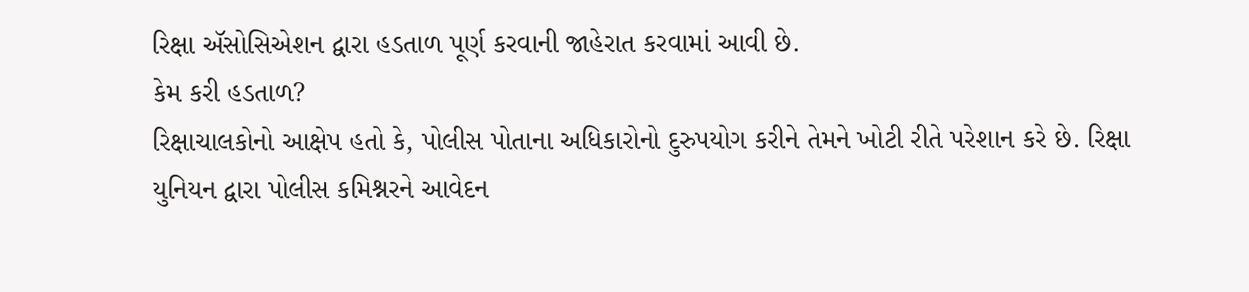રિક્ષા ઍસોસિએશન દ્વારા હડતાળ પૂર્ણ કરવાની જાહેરાત કરવામાં આવી છે.
કેમ કરી હડતાળ?
રિક્ષાચાલકોનો આક્ષેપ હતો કે, પોલીસ પોતાના અધિકારોનો દુરુપયોગ કરીને તેમને ખોટી રીતે પરેશાન કરે છે. રિક્ષા યુનિયન દ્વારા પોલીસ કમિશ્નરને આવેદન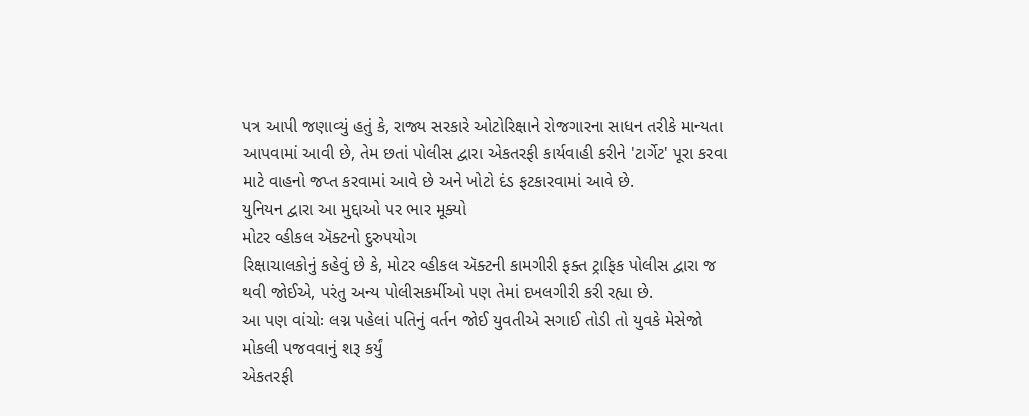પત્ર આપી જણાવ્યું હતું કે, રાજ્ય સરકારે ઓટોરિક્ષાને રોજગારના સાધન તરીકે માન્યતા આપવામાં આવી છે, તેમ છતાં પોલીસ દ્વારા એકતરફી કાર્યવાહી કરીને 'ટાર્ગેટ' પૂરા કરવા માટે વાહનો જપ્ત કરવામાં આવે છે અને ખોટો દંડ ફટકારવામાં આવે છે.
યુનિયન દ્વારા આ મુદ્દાઓ પર ભાર મૂક્યો
મોટર વ્હીકલ ઍક્ટનો દુરુપયોગ
રિક્ષાચાલકોનું કહેવું છે કે, મોટર વ્હીકલ ઍક્ટની કામગીરી ફક્ત ટ્રાફિક પોલીસ દ્વારા જ થવી જોઈએ, પરંતુ અન્ય પોલીસકર્મીઓ પણ તેમાં દખલગીરી કરી રહ્યા છે.
આ પણ વાંચોઃ લગ્ન પહેલાં પતિનું વર્તન જોઈ યુવતીએ સગાઈ તોડી તો યુવકે મેસેજો મોકલી પજવવાનું શરૂ કર્યું
એકતરફી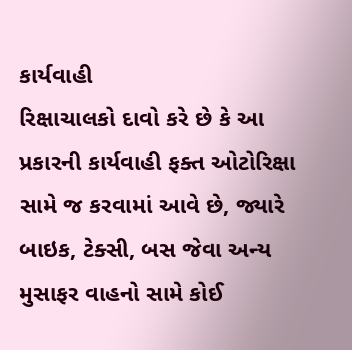કાર્યવાહી
રિક્ષાચાલકો દાવો કરે છે કે આ પ્રકારની કાર્યવાહી ફક્ત ઓટોરિક્ષા સામે જ કરવામાં આવે છે, જ્યારે બાઇક, ટેક્સી, બસ જેવા અન્ય મુસાફર વાહનો સામે કોઈ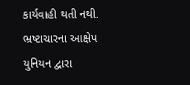કાર્યવાહી થતી નથી.
ભ્રષ્ટાચારના આક્ષેપ
યુનિયન દ્વારા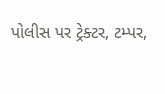પોલીસ પર ટ્રેક્ટર, ટમ્પર,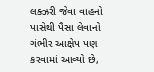લક્ઝરી જેવા વાહનો પાસેથી પૈસા લેવાનો ગંભીર આક્ષેપ પણ કરવામાં આવ્યો છે,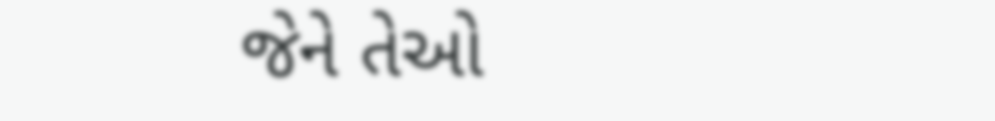જેને તેઓ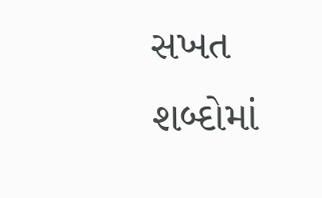સખત શબ્દોમાં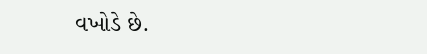વખોડે છે.